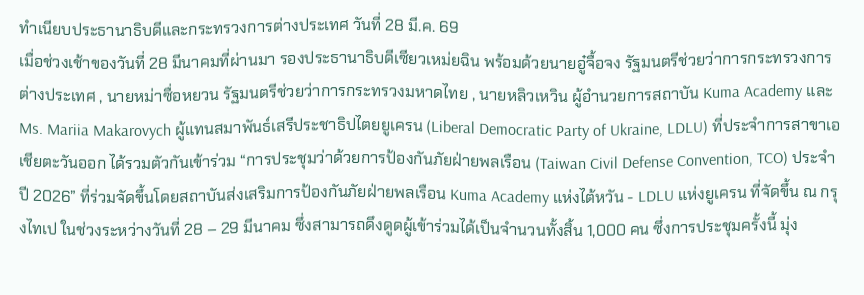ทำเนียบประธานาธิบดีและกระทรวงการต่างประเทศ วันที่ 28 มี.ค. 69
เมื่อช่วงเช้าของวันที่ 28 มีนาคมที่ผ่านมา รองประธานาธิบดีเซียวเหม่ยฉิน พร้อมด้วยนายอู๋จื้อจง รัฐมนตรีช่วยว่าการกระทรวงการต่างประเทศ , นายหม่าซื่อหยวน รัฐมนตรีช่วยว่าการกระทรวงมหาดไทย , นายหลิวเหวิน ผู้อำนวยการสถาบัน Kuma Academy และ Ms. Mariia Makarovych ผู้แทนสมาพันธ์เสรีประชาธิปไตยยูเครน (Liberal Democratic Party of Ukraine, LDLU) ที่ประจำการสาขาเอเชียตะวันออก ได้รวมตัวกันเข้าร่วม “การประชุมว่าด้วยการป้องกันภัยฝ่ายพลเรือน (Taiwan Civil Defense Convention, TCO) ประจำปี 2026” ที่ร่วมจัดขึ้นโดยสถาบันส่งเสริมการป้องกันภัยฝ่ายพลเรือน Kuma Academy แห่งไต้หวัน - LDLU แห่งยูเครน ที่จัดขึ้น ณ กรุงไทเป ในช่วงระหว่างวันที่ 28 – 29 มีนาคม ซึ่งสามารถดึงดูดผู้เข้าร่วมได้เป็นจำนวนทั้งสิ้น 1,000 คน ซึ่งการประชุมครั้งนี้ มุ่ง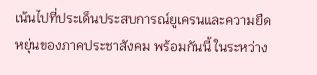เน้นไปที่ประเด็นประสบการณ์ยูเครนและความยืดหยุ่นของภาคประชาสังคม พร้อมกันนี้ ในระหว่าง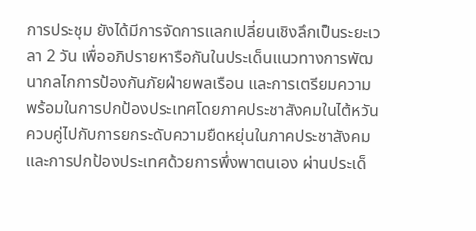การประชุม ยังได้มีการจัดการแลกเปลี่ยนเชิงลึกเป็นระยะเวลา 2 วัน เพื่ออภิปรายหารือกันในประเด็นแนวทางการพัฒนากลไกการป้องกันภัยฝ่ายพลเรือน และการเตรียมความพร้อมในการปกป้องประเทศโดยภาคประชาสังคมในไต้หวัน ควบคู่ไปกับการยกระดับความยืดหยุ่นในภาคประชาสังคม และการปกป้องประเทศด้วยการพึ่งพาตนเอง ผ่านประเด็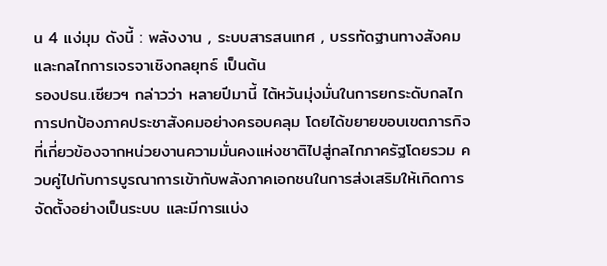น 4 แง่มุม ดังนี้ : พลังงาน , ระบบสารสนเทศ , บรรทัดฐานทางสังคมและกลไกการเจรจาเชิงกลยุทธ์ เป็นต้น
รองปธน.เซียวฯ กล่าวว่า หลายปีมานี้ ไต้หวันมุ่งมั่นในการยกระดับกลไกการปกป้องภาคประชาสังคมอย่างครอบคลุม โดยได้ขยายขอบเขตภารกิจที่เกี่ยวข้องจากหน่วยงานความมั่นคงแห่งชาติไปสู่กลไกภาครัฐโดยรวม ควบคู่ไปกับการบูรณาการเข้ากับพลังภาคเอกชนในการส่งเสริมให้เกิดการจัดตั้งอย่างเป็นระบบ และมีการแบ่ง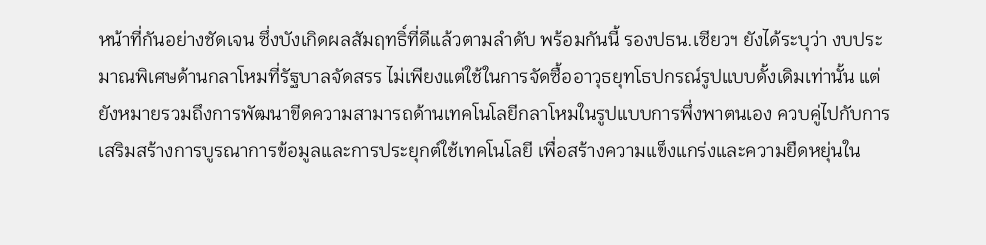หน้าที่กันอย่างชัดเจน ซึ่งบังเกิดผลสัมฤทธิ์ที่ดีแล้วตามลำดับ พร้อมกันนี้ รองปธน.เซียวฯ ยังได้ระบุว่า งบประมาณพิเศษด้านกลาโหมที่รัฐบาลจัดสรร ไม่เพียงแต่ใช้ในการจัดซื้ออาวุธยุทโธปกรณ์รูปแบบดั้งเดิมเท่านั้น แต่ยังหมายรวมถึงการพัฒนาขีดความสามารถด้านเทคโนโลยีกลาโหมในรูปแบบการพึ่งพาตนเอง ควบคู่ไปกับการเสริมสร้างการบูรณาการข้อมูลและการประยุกต์ใช้เทคโนโลยี เพื่อสร้างความแข็งแกร่งและความยืดหยุ่นใน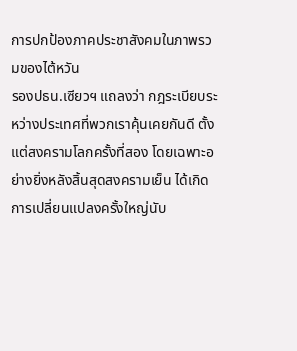การปกป้องภาคประชาสังคมในภาพรวมของไต้หวัน
รองปธน.เซียวฯ แถลงว่า กฎระเบียบระหว่างประเทศที่พวกเราคุ้นเคยกันดี ตั้งแต่สงครามโลกครั้งที่สอง โดยเฉพาะอย่างยิ่งหลังสิ้นสุดสงครามเย็น ได้เกิดการเปลี่ยนแปลงครั้งใหญ่นับ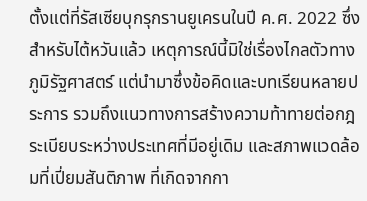ตั้งแต่ที่รัสเซียบุกรุกรานยูเครนในปี ค.ศ. 2022 ซึ่งสำหรับไต้หวันแล้ว เหตุการณ์นี้มิใช่เรื่องไกลตัวทางภูมิรัฐศาสตร์ แต่นำมาซึ่งข้อคิดและบทเรียนหลายประการ รวมถึงแนวทางการสร้างความท้าทายต่อกฎระเบียบระหว่างประเทศที่มีอยู่เดิม และสภาพแวดล้อมที่เปี่ยมสันติภาพ ที่เกิดจากกา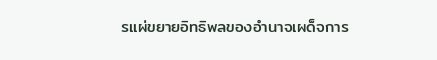รแผ่ขยายอิทธิพลของอำนาจเผด็จการ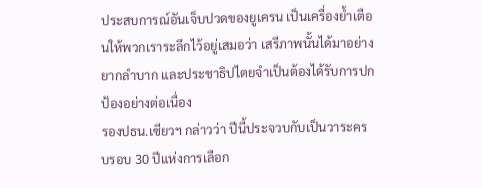ประสบการณ์อันเจ็บปวดของยูเครน เป็นเครื่องย้ำเตือนให้พวกเราระลึกไว้อยู่เสมอว่า เสรีภาพนั้นได้มาอย่างยากลำบาก และประชาธิปไตยจำเป็นต้องได้รับการปกป้องอย่างต่อเนื่อง
รองปธน.เซียวฯ กล่าวว่า ปีนี้ประจวบกับเป็นวาระครบรอบ 30 ปีแห่งการเลือก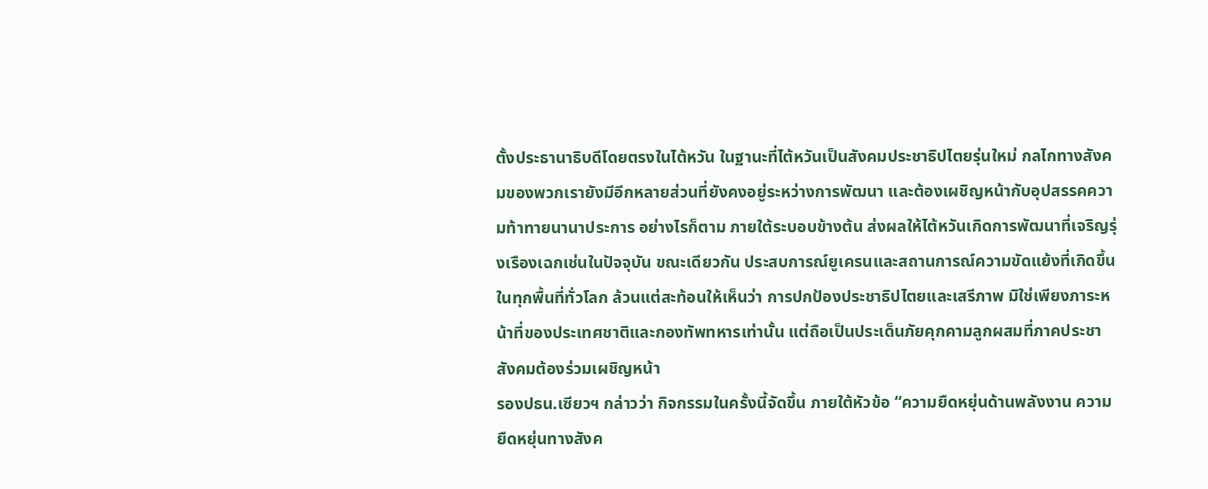ตั้งประธานาธิบดีโดยตรงในไต้หวัน ในฐานะที่ไต้หวันเป็นสังคมประชาธิปไตยรุ่นใหม่ กลไกทางสังคมของพวกเรายังมีอีกหลายส่วนที่ยังคงอยู่ระหว่างการพัฒนา และต้องเผชิญหน้ากับอุปสรรคความท้าทายนานาประการ อย่างไรก็ตาม ภายใต้ระบอบข้างต้น ส่งผลให้ไต้หวันเกิดการพัฒนาที่เจริญรุ่งเรืองเฉกเช่นในปัจจุบัน ขณะเดียวกัน ประสบการณ์ยูเครนและสถานการณ์ความขัดแย้งที่เกิดขึ้นในทุกพื้นที่ทั่วโลก ล้วนแต่สะท้อนให้เห็นว่า การปกป้องประชาธิปไตยและเสรีภาพ มิใช่เพียงภาระหน้าที่ของประเทศชาติและกองทัพทหารเท่านั้น แต่ถือเป็นประเด็นภัยคุกคามลูกผสมที่ภาคประชาสังคมต้องร่วมเผชิญหน้า
รองปธน.เซียวฯ กล่าวว่า กิจกรรมในครั้งนี้จัดขึ้น ภายใต้หัวข้อ “ความยืดหยุ่นด้านพลังงาน ความยืดหยุ่นทางสังค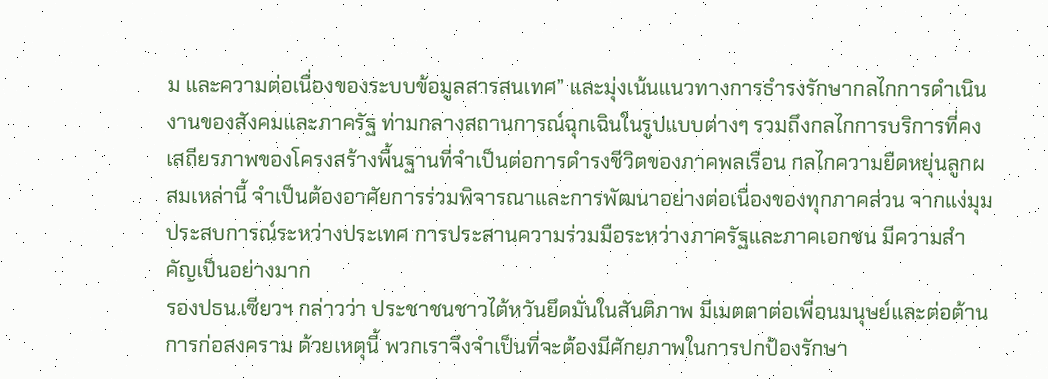ม และความต่อเนื่องของระบบข้อมูลสารสนเทศ” และมุ่งเน้นแนวทางการธำรงรักษากลไกการดำเนินงานของสังคมและภาครัฐ ท่ามกลางสถานการณ์ฉุกเฉินในรูปแบบต่างๆ รวมถึงกลไกการบริการที่คงเสถียรภาพของโครงสร้างพื้นฐานที่จำเป็นต่อการดำรงชีวิตของภาคพลเรือน กลไกความยืดหยุ่นลูกผสมเหล่านี้ จำเป็นต้องอาศัยการร่วมพิจารณาและการพัฒนาอย่างต่อเนื่องของทุกภาคส่วน จากแง่มุมประสบการณ์ระหว่างประเทศ การประสานความร่วมมือระหว่างภาครัฐและภาคเอกชน มีความสำคัญเป็นอย่างมาก
รองปธน.เซียวฯ กล่าวว่า ประชาชนชาวไต้หวันยึดมั่นในสันติภาพ มีเมตตาต่อเพื่อนมนุษย์และต่อต้านการก่อสงคราม ด้วยเหตุนี้ พวกเราจึงจำเป็นที่จะต้องมีศักยภาพในการปกป้องรักษา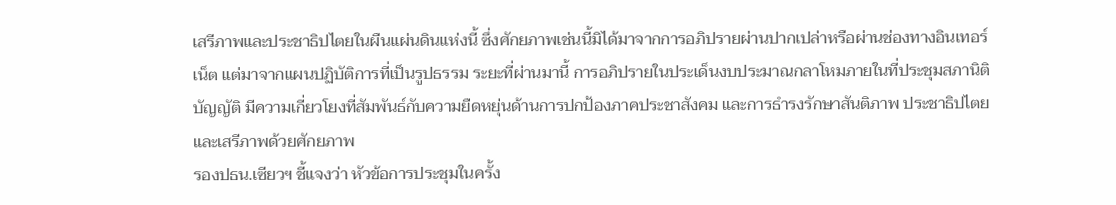เสรีภาพและประชาธิปไตยในผืนแผ่นดินแห่งนี้ ซึ่งศักยภาพเช่นนี้มิได้มาจากการอภิปรายผ่านปากเปล่าหรือผ่านช่องทางอินเทอร์เน็ต แต่มาจากแผนปฏิบัติการที่เป็นรูปธรรม ระยะที่ผ่านมานี้ การอภิปรายในประเด็นงบประมาณกลาโหมภายในที่ประชุมสภานิติบัญญัติ มีความเกี่ยวโยงที่สัมพันธ์กับความยืดหยุ่นด้านการปกป้องภาคประชาสังคม และการธำรงรักษาสันติภาพ ประชาธิปไตยและเสรีภาพด้วยศักยภาพ
รองปธน.เซียวฯ ชี้แจงว่า หัวข้อการประชุมในครั้ง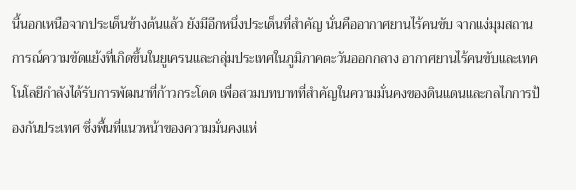นี้นอกเหนือจากประเด็นข้างต้นแล้ว ยังมีอีกหนึ่งประเด็นที่สำคัญ นั่นคืออากาศยานไร้คนขับ จากแง่มุมสถานการณ์ความขัดแย้งที่เกิดขึ้นในยูเครนและกลุ่มประเทศในภูมิภาคตะวันออกกลาง อากาศยานไร้คนขับและเทคโนโลยีกำลังได้รับการพัฒนาที่ก้าวกระโดด เพื่อสวมบทบาทที่สำคัญในความมั่นคงของดินแดนและกลไกการป้องกันประเทศ ซึ่งพื้นที่แนวหน้าของความมั่นคงแห่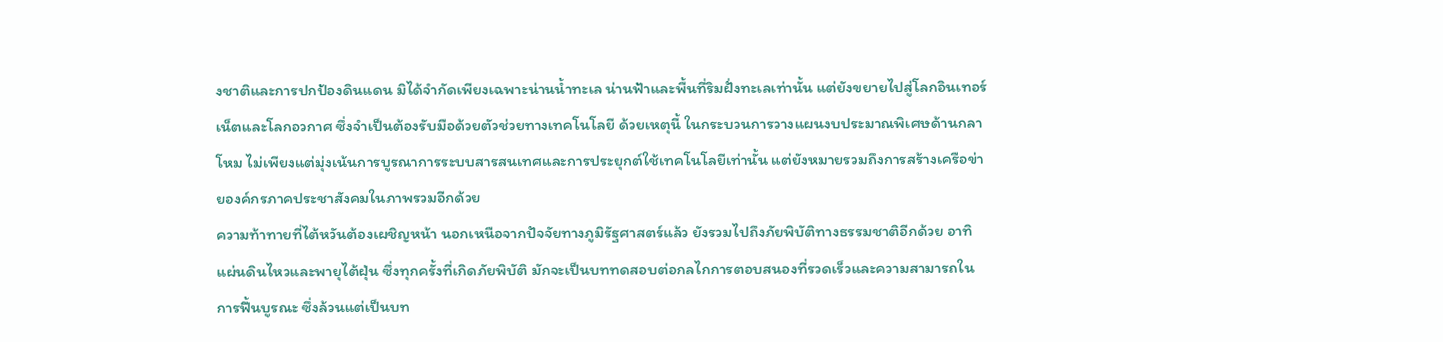งชาติและการปกป้องดินแดน มิได้จำกัดเพียงเฉพาะน่านน้ำทะเล น่านฟ้าและพื้นที่ริมฝั่งทะเลเท่านั้น แต่ยังขยายไปสู่โลกอินเทอร์เน็ตและโลกอวกาศ ซึ่งจำเป็นต้องรับมือด้วยตัวช่วยทางเทคโนโลยี ด้วยเหตุนี้ ในกระบวนการวางแผนงบประมาณพิเศษด้านกลาโหม ไม่เพียงแต่มุ่งเน้นการบูรณาการระบบสารสนเทศและการประยุกต์ใช้เทคโนโลยีเท่านั้น แต่ยังหมายรวมถึงการสร้างเครือข่ายองค์กรภาคประชาสังคมในภาพรวมอีกด้วย
ความท้าทายที่ไต้หวันต้องเผชิญหน้า นอกเหนือจากปัจจัยทางภูมิรัฐศาสตร์แล้ว ยังรวมไปถึงภัยพิบัติทางธรรมชาติอีกด้วย อาทิ แผ่นดินไหวและพายุไต้ฝุ่น ซึ่งทุกครั้งที่เกิดภัยพิบัติ มักจะเป็นบททดสอบต่อกลไกการตอบสนองที่รวดเร็วและความสามารถในการฟื้นบูรณะ ซึ่งล้วนแต่เป็นบท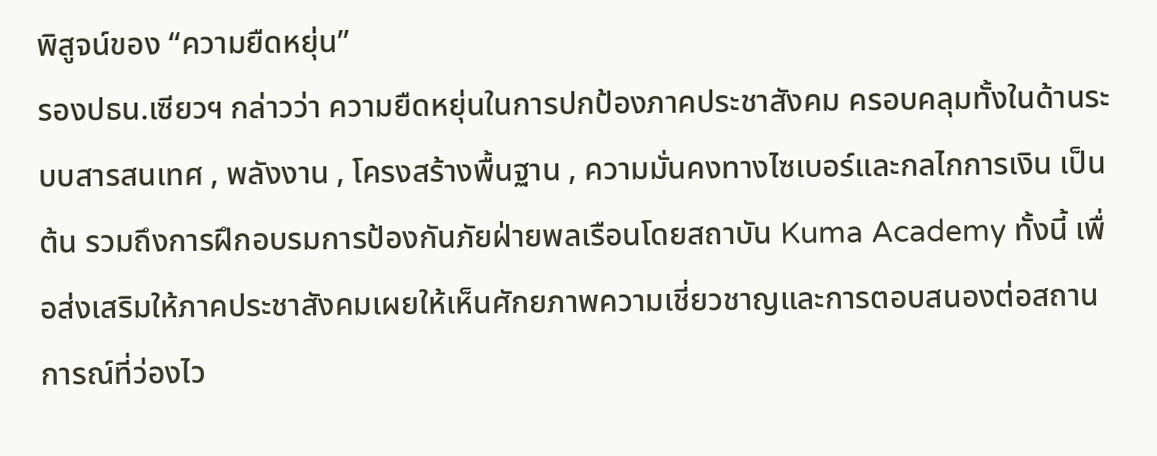พิสูจน์ของ “ความยืดหยุ่น”
รองปธน.เซียวฯ กล่าวว่า ความยืดหยุ่นในการปกป้องภาคประชาสังคม ครอบคลุมทั้งในด้านระบบสารสนเทศ , พลังงาน , โครงสร้างพื้นฐาน , ความมั่นคงทางไซเบอร์และกลไกการเงิน เป็นต้น รวมถึงการฝึกอบรมการป้องกันภัยฝ่ายพลเรือนโดยสถาบัน Kuma Academy ทั้งนี้ เพื่อส่งเสริมให้ภาคประชาสังคมเผยให้เห็นศักยภาพความเชี่ยวชาญและการตอบสนองต่อสถานการณ์ที่ว่องไว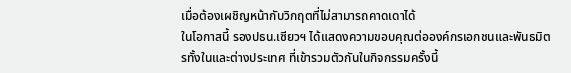เมื่อต้องเผชิญหน้ากับวิกฤตที่ไม่สามารถคาดเดาได้
ในโอกาสนี้ รองปธน.เซียวฯ ได้แสดงความขอบคุณต่อองค์กรเอกชนและพันธมิตรทั้งในและต่างประเทศ ที่เข้ารวมตัวกันในกิจกรรมครั้งนี้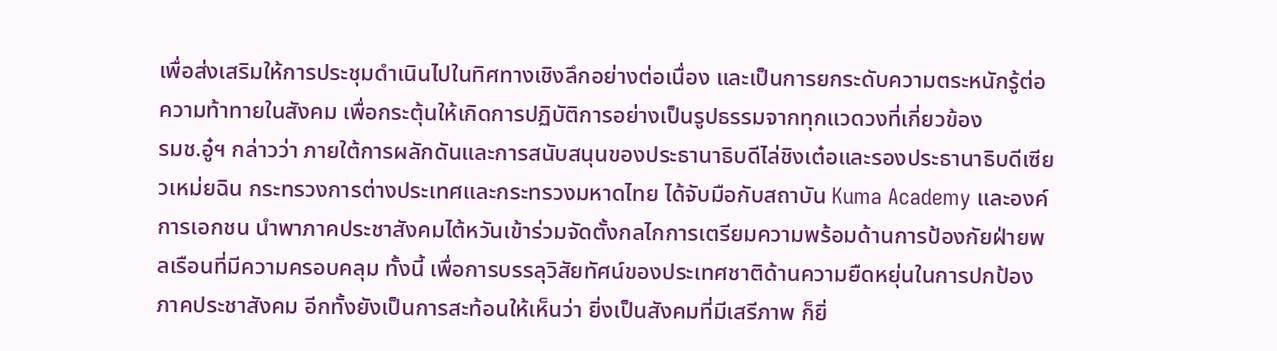เพื่อส่งเสริมให้การประชุมดำเนินไปในทิศทางเชิงลึกอย่างต่อเนื่อง และเป็นการยกระดับความตระหนักรู้ต่อความท้าทายในสังคม เพื่อกระตุ้นให้เกิดการปฏิบัติการอย่างเป็นรูปธรรมจากทุกแวดวงที่เกี่ยวข้อง
รมช.อู๋ฯ กล่าวว่า ภายใต้การผลักดันและการสนับสนุนของประธานาธิบดีไล่ชิงเต๋อและรองประธานาธิบดีเซียวเหม่ยฉิน กระทรวงการต่างประเทศและกระทรวงมหาดไทย ได้จับมือกับสถาบัน Kuma Academy และองค์การเอกชน นำพาภาคประชาสังคมไต้หวันเข้าร่วมจัดตั้งกลไกการเตรียมความพร้อมด้านการป้องกัยฝ่ายพลเรือนที่มีความครอบคลุม ทั้งนี้ เพื่อการบรรลุวิสัยทัศน์ของประเทศชาติด้านความยืดหยุ่นในการปกป้องภาคประชาสังคม อีกทั้งยังเป็นการสะท้อนให้เห็นว่า ยิ่งเป็นสังคมที่มีเสรีภาพ ก็ยิ่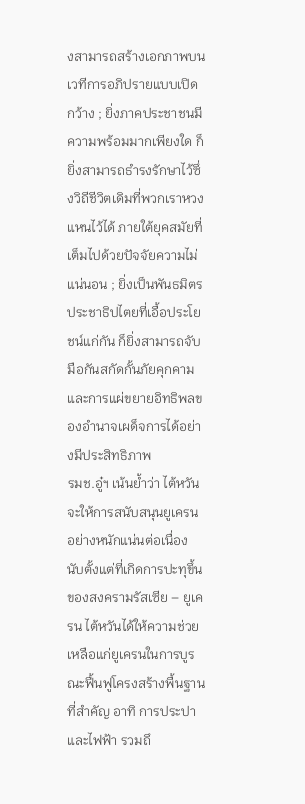งสามารถสร้างเอกภาพบนเวทีการอภิปรายแบบเปิดกว้าง ; ยิ่งภาคประชาชนมีความพร้อมมากเพียงใด ก็ยิ่งสามารถธำรงรักษาไว้ซึ่งวิถีชีวิตเดิมที่พวกเราหวงแหนไว้ได้ ภายใต้ยุคสมัยที่เต็มไปด้วยปัจจัยความไม่แน่นอน ; ยิ่งเป็นพันธมิตรประชาธิปไตยที่เอื้อประโยชน์แก่กัน ก็ยิ่งสามารถจับมือกันสกัดกั้นภัยคุกคามและการแผ่ขยายอิทธิพลของอำนาจเผด็จการได้อย่างมีประสิทธิภาพ
รมช.อู๋ฯ เน้นย้ำว่า ไต้หวันจะให้การสนับสนุนยูเครนอย่างหนักแน่นต่อเนื่อง นับตั้งแต่ที่เกิดการปะทุขึ้นของสงครามรัสเซีย – ยูเครน ไต้หวันได้ให้ความช่วยเหลือแก่ยูเครนในการบูรณะฟื้นฟูโครงสร้างพื้นฐานที่สำคัญ อาทิ การประปาและไฟฟ้า รวมถึ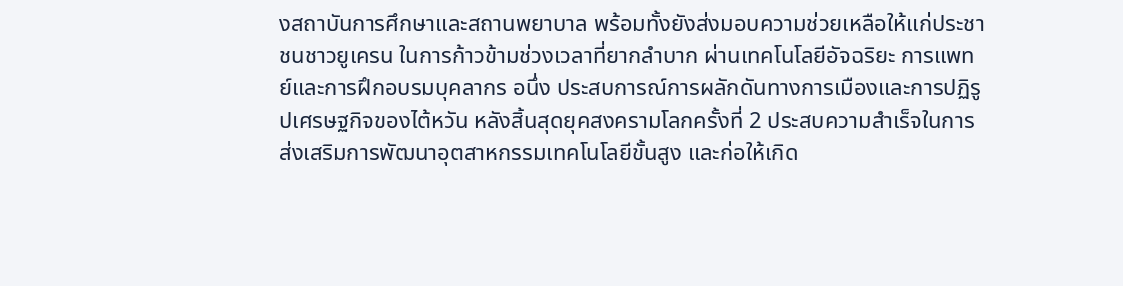งสถาบันการศึกษาและสถานพยาบาล พร้อมทั้งยังส่งมอบความช่วยเหลือให้แก่ประชาชนชาวยูเครน ในการก้าวข้ามช่วงเวลาที่ยากลำบาก ผ่านเทคโนโลยีอัจฉริยะ การแพทย์และการฝึกอบรมบุคลากร อนึ่ง ประสบการณ์การผลักดันทางการเมืองและการปฏิรูปเศรษฐกิจของไต้หวัน หลังสิ้นสุดยุคสงครามโลกครั้งที่ 2 ประสบความสำเร็จในการส่งเสริมการพัฒนาอุตสาหกรรมเทคโนโลยีขั้นสูง และก่อให้เกิด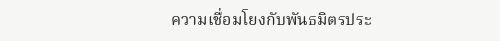ความเชื่อมโยงกับพันธมิตรประ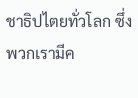ชาธิปไตยทั่วโลก ซึ่งพวกเรามีค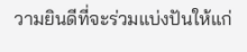วามยินดีที่จะร่วมแบ่งปันให้แก่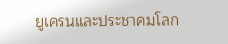ยูเครนและประชาคมโลก